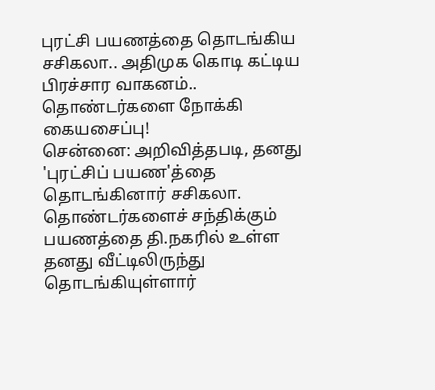புரட்சி பயணத்தை தொடங்கிய சசிகலா.. அதிமுக கொடி கட்டிய பிரச்சார வாகனம்.. தொண்டர்களை நோக்கி கையசைப்பு!
சென்னை: அறிவித்தபடி, தனது 'புரட்சிப் பயண'த்தை தொடங்கினார் சசிகலா. தொண்டர்களைச் சந்திக்கும் பயணத்தை தி.நகரில் உள்ள தனது வீட்டிலிருந்து தொடங்கியுள்ளார்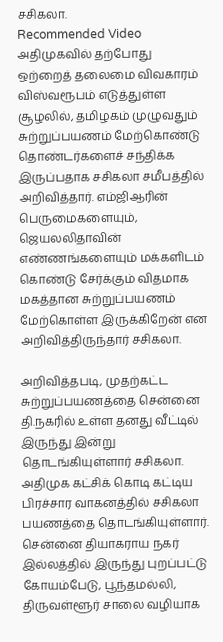சசிகலா.
Recommended Video
அதிமுகவில் தற்போது ஒற்றைத் தலைமை விவகாரம் விஸ்வரூபம் எடுத்துள்ள சூழலில், தமிழகம் முழுவதும் சுற்றுப்பயணம் மேற்கொண்டு தொண்டர்களைச் சந்திக்க இருப்பதாக சசிகலா சமீபத்தில் அறிவித்தார். எம்ஜிஆரின் பெருமைகளையும், ஜெயலலிதாவின் எண்ணங்களையும் மக்களிடம் கொண்டு சேர்க்கும் விதமாக மகத்தான சுற்றுப்பயணம் மேற்கொள்ள இருக்கிறேன் என அறிவித்திருந்தார் சசிகலா.

அறிவித்தபடி, முதற்கட்ட சுற்றுப்பயணத்தை சென்னை தி.நகரில் உள்ள தனது வீட்டில் இருந்து இன்று தொடங்கியுள்ளார் சசிகலா. அதிமுக கட்சிக் கொடி கட்டிய பிரச்சார வாகனத்தில் சசிகலா பயணத்தை தொடங்கியுள்ளார். சென்னை தியாகராய நகர் இல்லத்தில் இருந்து புறப்பட்டு கோயம்பேடு, பூந்தமல்லி, திருவள்ளூர் சாலை வழியாக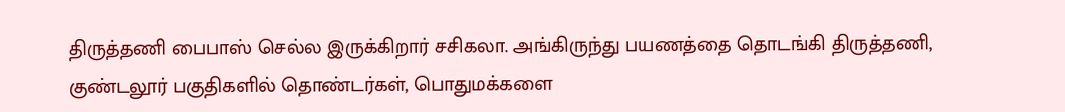திருத்தணி பைபாஸ் செல்ல இருக்கிறார் சசிகலா. அங்கிருந்து பயணத்தை தொடங்கி திருத்தணி, குண்டலூர் பகுதிகளில் தொண்டர்கள், பொதுமக்களை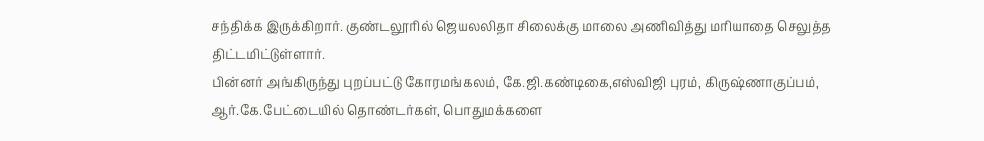சந்திக்க இருக்கிறார். குண்டலூரில் ஜெயலலிதா சிலைக்கு மாலை அணிவித்து மரியாதை செலுத்த திட்டமிட்டுள்ளார்.
பின்னர் அங்கிருந்து புறப்பட்டு கோரமங்கலம், கே.ஜி.கண்டிகை,எஸ்விஜி புரம், கிருஷ்ணாகுப்பம், ஆர்.கே.பேட்டையில் தொண்டர்கள், பொதுமக்களை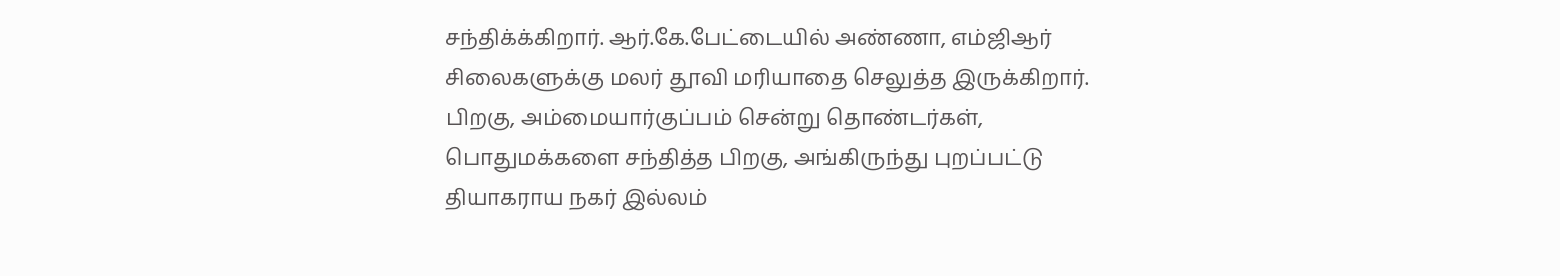சந்திக்க்கிறார். ஆர்.கே.பேட்டையில் அண்ணா, எம்ஜிஆர் சிலைகளுக்கு மலர் தூவி மரியாதை செலுத்த இருக்கிறார். பிறகு, அம்மையார்குப்பம் சென்று தொண்டர்கள், பொதுமக்களை சந்தித்த பிறகு, அங்கிருந்து புறப்பட்டு தியாகராய நகர் இல்லம்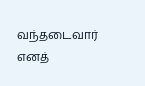வந்தடைவார் எனத்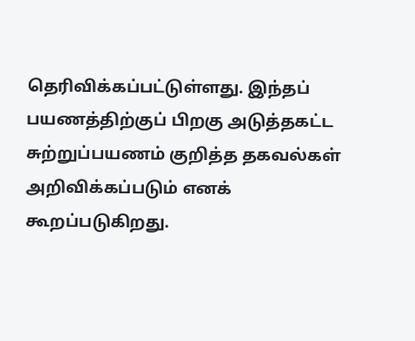தெரிவிக்கப்பட்டுள்ளது. இந்தப் பயணத்திற்குப் பிறகு அடுத்தகட்ட சுற்றுப்பயணம் குறித்த தகவல்கள் அறிவிக்கப்படும் எனக் கூறப்படுகிறது.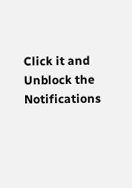Click it and Unblock the Notifications